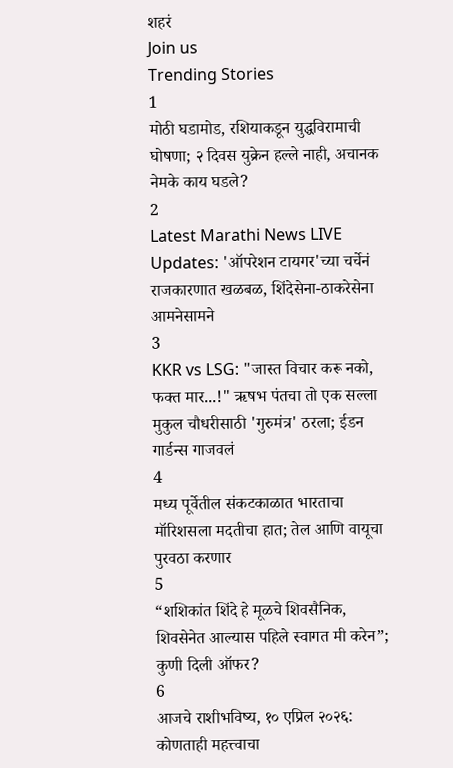शहरं
Join us
Trending Stories
1
मोठी घडामोड, रशियाकडून युद्धविरामाची घोषणा; २ दिवस युक्रेन हल्ले नाही, अचानक नेमके काय घडले?
2
Latest Marathi News LIVE Updates: 'ऑपरेशन टायगर'च्या चर्चेनं राजकारणात खळबळ, शिंदेसेना-ठाकरेसेना आमनेसामने
3
KKR vs LSG: "जास्त विचार करू नको, फक्त मार...!" ऋषभ पंतचा तो एक सल्ला मुकुल चौधरीसाठी 'गुरुमंत्र' ठरला; ईडन गार्डन्स गाजवलं
4
मध्य पूर्वेतील संकटकाळात भारताचा मॉरिशसला मदतीचा हात; तेल आणि वायूचा पुरवठा करणार
5
“शशिकांत शिंदे हे मूळचे शिवसैनिक, शिवसेनेत आल्यास पहिले स्वागत मी करेन”; कुणी दिली ऑफर?
6
आजचे राशीभविष्य, १० एप्रिल २०२६: कोणताही महत्त्वाचा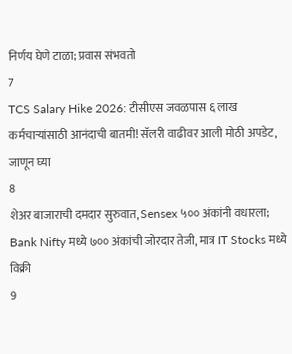निर्णय घेणे टाळा; प्रवास संभवतो
7
TCS Salary Hike 2026: टीसीएस जवळपास ६ लाख कर्मचाऱ्यांसाठी आनंदाची बातमी! सॅलरी वाढीवर आली मोठी अपडेट, जाणून घ्या
8
शेअर बाजाराची दमदार सुरुवात, Sensex ५०० अंकांनी वधारला; Bank Nifty मध्ये ७०० अंकांची जोरदार तेजी, मात्र IT Stocks मध्ये विक्री
9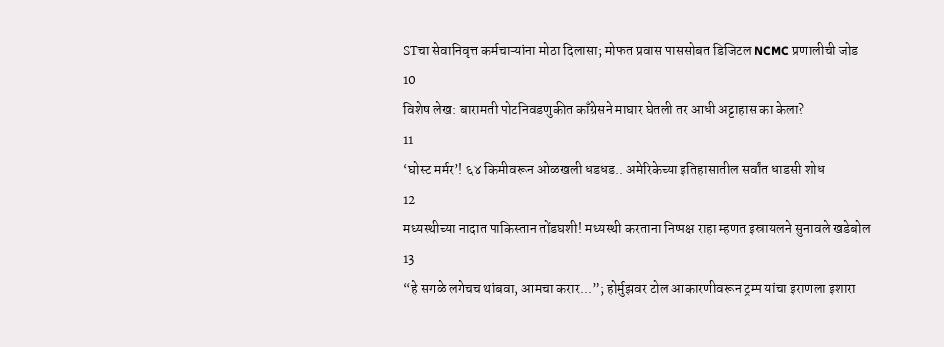STचा सेवानिवृत्त कर्मचाऱ्यांना मोठा दिलासा; मोफत प्रवास पाससोबत डिजिटल NCMC प्रणालीची जोड
10
विशेष लेख: बारामती पोटनिवडणुकीत काँग्रेसने माघार घेतली तर आधी अट्टाहास का केला?
11
‘घोस्ट मर्मर’! ६४ किमीवरून ओळखली धडधड.. अमेरिकेच्या इतिहासातील सर्वांत धाडसी शोध
12
मध्यस्थीच्या नादात पाकिस्तान तोंडघशी! मध्यस्थी करताना निष्पक्ष राहा म्हणत इस्रायलने सुनावले खडेबोल
13
“हे सगळे लगेचच थांबवा, आमचा करार...”; होर्मुझवर टोल आकारणीवरून ट्रम्प यांचा इराणला इशारा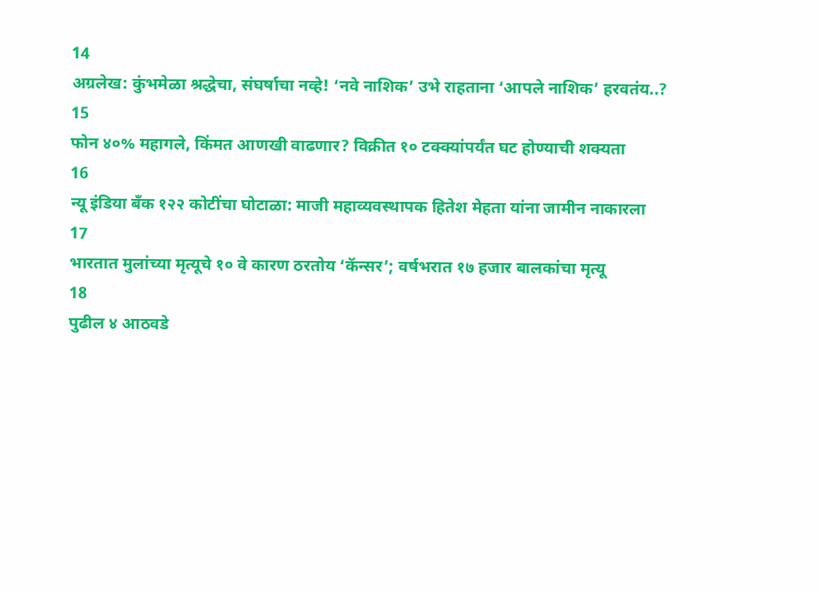14
अग्रलेख: कुंभमेळा श्रद्धेचा, संघर्षाचा नव्हे! ‘नवे नाशिक’ उभे राहताना ‘आपले नाशिक’ हरवतंय..?
15
फोन ४०% महागले, किंमत आणखी वाढणार? विक्रीत १० टक्क्यांपर्यंत घट होण्याची शक्यता
16
न्यू इंडिया बँक १२२ कोटींचा घोटाळा: माजी महाव्यवस्थापक हितेश मेहता यांना जामीन नाकारला
17
भारतात मुलांच्या मृत्यूचे १० वे कारण ठरतोय ‘कॅन्सर’; वर्षभरात १७ हजार बालकांचा मृत्यू
18
पुढील ४ आठवडे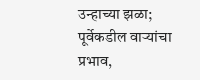उन्हाच्या झळा; पूर्वेकडील वाऱ्यांचा प्रभाव,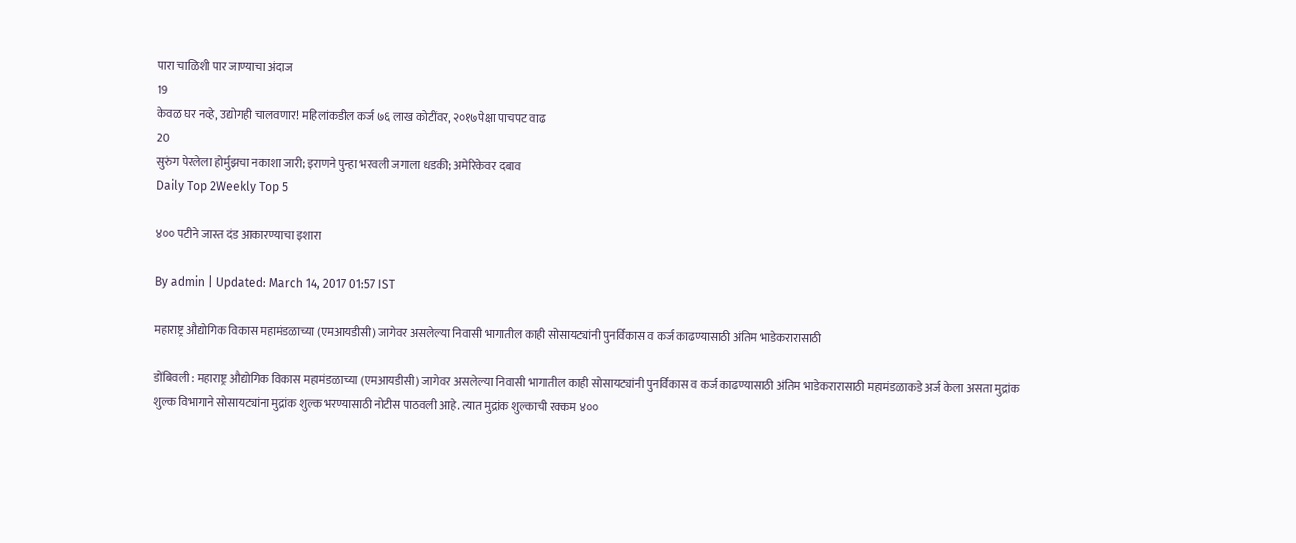पारा चाळिशी पार जाण्याचा अंदाज
19
केवळ घर नव्हे, उद्योगही चालवणार! महिलांकडील कर्ज ७६ लाख कोटींवर, २०१७पेक्षा पाचपट वाढ
20
सुरुंग पेरलेला होर्मुझचा नकाशा जारी; इराणने पुन्हा भरवली जगाला धडकी; अमेरिकेवर दबाव
Daily Top 2Weekly Top 5

४०० पटीने जास्त दंड आकारण्याचा इशारा

By admin | Updated: March 14, 2017 01:57 IST

महाराष्ट्र औद्योगिक विकास महामंडळाच्या (एमआयडीसी) जागेवर असलेल्या निवासी भागातील काही सोसायट्यांनी पुनर्विकास व कर्ज काढण्यासाठी अंतिम भाडेकरारासाठी

डोंबिवली : महाराष्ट्र औद्योगिक विकास महामंडळाच्या (एमआयडीसी) जागेवर असलेल्या निवासी भागातील काही सोसायट्यांनी पुनर्विकास व कर्ज काढण्यासाठी अंतिम भाडेकरारासाठी महामंडळाकडे अर्ज केला असता मुद्रांक शुल्क विभागाने सोसायट्यांना मुद्रांक शुल्क भरण्यासाठी नोटीस पाठवली आहे. त्यात मुद्रांक शुल्काची रक्कम ४००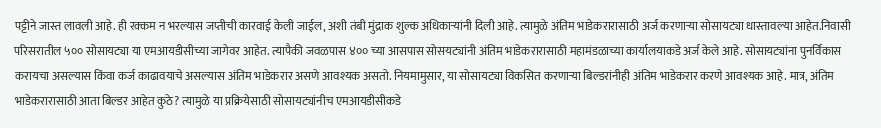पट्टीने जास्त लावली आहे. ही रक्कम न भरल्यास जप्तीची कारवाई केली जाईल, अशी तंबी मुंद्राक शुल्क अधिकाऱ्यांनी दिली आहे. त्यामुळे अंतिम भाडेकरारासाठी अर्ज करणाऱ्या सोसायट्या धास्तावल्या आहेत.निवासी परिसरातील ५०० सोसायट्या या एमआयडीसीच्या जागेवर आहेत. त्यापैकी जवळपास ४०० च्या आसपास सोसयट्यांनी अंतिम भाडेकरारासाठी महामंडळाच्या कार्यालयाकडे अर्ज केले आहे. सोसायट्यांना पुनर्विकास करायचा असल्यास किंवा कर्ज काढावयाचे असल्यास अंतिम भाडेकरार असणे आवश्यक असतो. नियमामुसार, या सोसायट्या विकसित करणाऱ्या बिल्डरांनीही अंतिम भाडेकरार करणे आवश्यक आहे. मात्र, अंतिम भाडेकरारासाठी आता बिल्डर आहेत कुठे? त्यामुळे या प्रक्रियेसाठी सोसायट्यांनीच एमआयडीसीकडे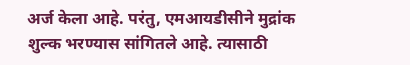अर्ज केला आहे. परंतु, एमआयडीसीने मुद्रांक शुल्क भरण्यास सांगितले आहे. त्यासाठी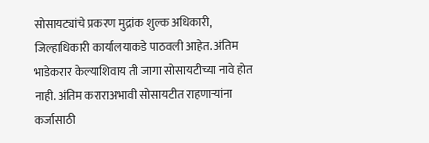सोसायट्यांचे प्रकरण मुद्रांक शुल्क अधिकारी, जिल्हाधिकारी कार्यालयाकडे पाठवली आहेत. अंतिम भाडेकरार केल्याशिवाय ती जागा सोसायटीच्या नावे होत नाही. अंतिम कराराअभावी सोसायटीत राहणाऱ्यांना कर्जासाठी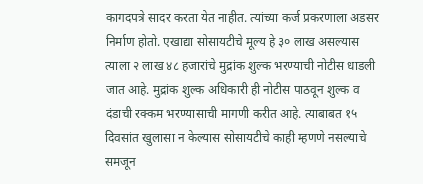कागदपत्रे सादर करता येत नाहीत. त्यांच्या कर्ज प्रकरणाला अडसर निर्माण होतो. एखाद्या सोसायटीचे मूल्य हे ३० लाख असल्यास त्याला २ लाख ४८ हजारांचे मुद्रांक शुल्क भरण्याची नोटीस धाडली जात आहे. मुद्रांक शुल्क अधिकारी ही नोटीस पाठवून शुल्क व दंडाची रक्कम भरण्यासाची मागणी करीत आहे. त्याबाबत १५ दिवसांत खुलासा न केल्यास सोसायटीचे काही म्हणणे नसल्याचे समजून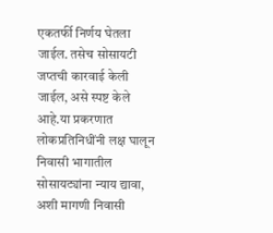एकतर्फी निर्णय घेतला जाईल. तसेच सोसायटी जप्तची कारवाई केली जाईल, असे स्पष्ट केले आहे.या प्रकरणात लोकप्रतिनिधींनी लक्ष घालून निवासी भागातील सोसायट्यांना न्याय द्यावा, अशी मागणी निवासी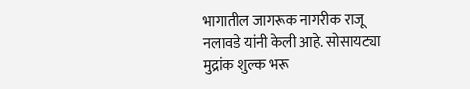भागातील जागरूक नागरीक राजू नलावडे यांनी केली आहे. सोसायट्या मुद्रांक शुल्क भरू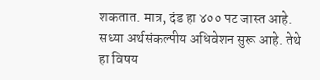शकतात. मात्र, दंड हा ४०० पट जास्त आहे. सध्या अर्थसंकल्पीय अधिवेशन सुरू आहे. तेथे हा विषय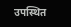उपस्थित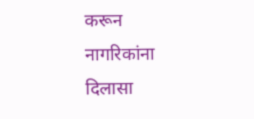करून नागरिकांना दिलासा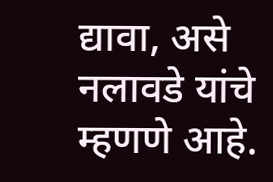द्यावा, असे नलावडे यांचे म्हणणे आहे.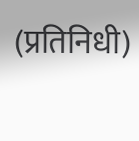(प्रतिनिधी)